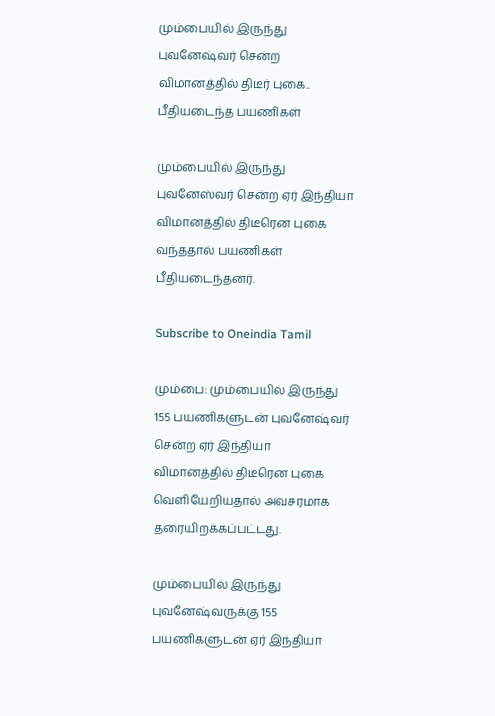மும்பையில் இருந்து புவனேஷ்வர் சென்ற விமானத்தில் திடீர் புகை.. பீதியடைந்த பயணிகள்

மும்பையில் இருந்து புவனேஸ்வர் சென்ற ஏர் இந்தியா விமானத்தில் திடீரென புகை வந்ததால் பயணிகள் பீதியடைந்தனர்.

Subscribe to Oneindia Tamil

மும்பை: மும்பையில் இருந்து 155 பயணிகளுடன் புவனேஷ்வர் சென்ற ஏர் இந்தியா விமானத்தில் திடீரென புகை வெளியேறியதால் அவசரமாக தரையிறக்கப்பட்டது.

மும்பையில் இருந்து புவனேஷ்வருக்கு 155 பயணிகளுடன் ஏர் இந்தியா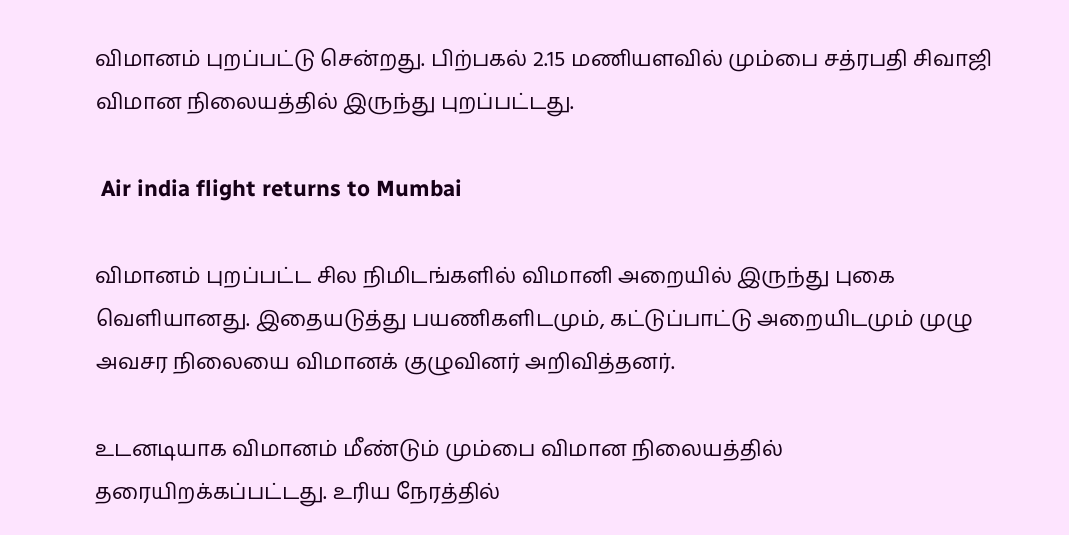விமானம் புறப்பட்டு சென்றது. பிற்பகல் 2.15 மணியளவில் மும்பை சத்ரபதி சிவாஜி விமான நிலையத்தில் இருந்து புறப்பட்டது.

 Air india flight returns to Mumbai

விமானம் புறப்பட்ட சில நிமிடங்களில் விமானி அறையில் இருந்து புகை வெளியானது. இதையடுத்து பயணிகளிடமும், கட்டுப்பாட்டு அறையிடமும் முழு அவசர நிலையை விமானக் குழுவினர் அறிவித்தனர்.

உடனடியாக விமானம் மீண்டும் மும்பை விமான நிலையத்தில் தரையிறக்கப்பட்டது. உரிய நேரத்தில்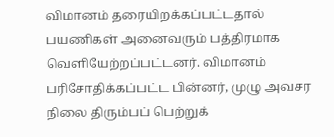விமானம் தரையிறக்கப்பட்டதால் பயணிகள் அனைவரும் பத்திரமாக வெளியேற்றப்பட்டனர். விமானம் பரிசோதிக்கப்பட்ட பின்னர், முழு அவசர நிலை திரும்பப் பெற்றுக்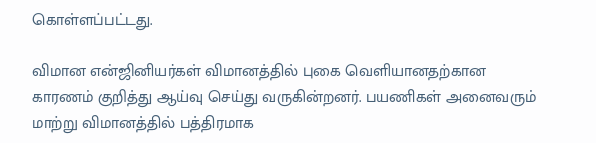கொள்ளப்பட்டது.

விமான என்ஜினியர்கள் விமானத்தில் புகை வெளியானதற்கான காரணம் குறித்து ஆய்வு செய்து வருகின்றனர். பயணிகள் அனைவரும் மாற்று விமானத்தில் பத்திரமாக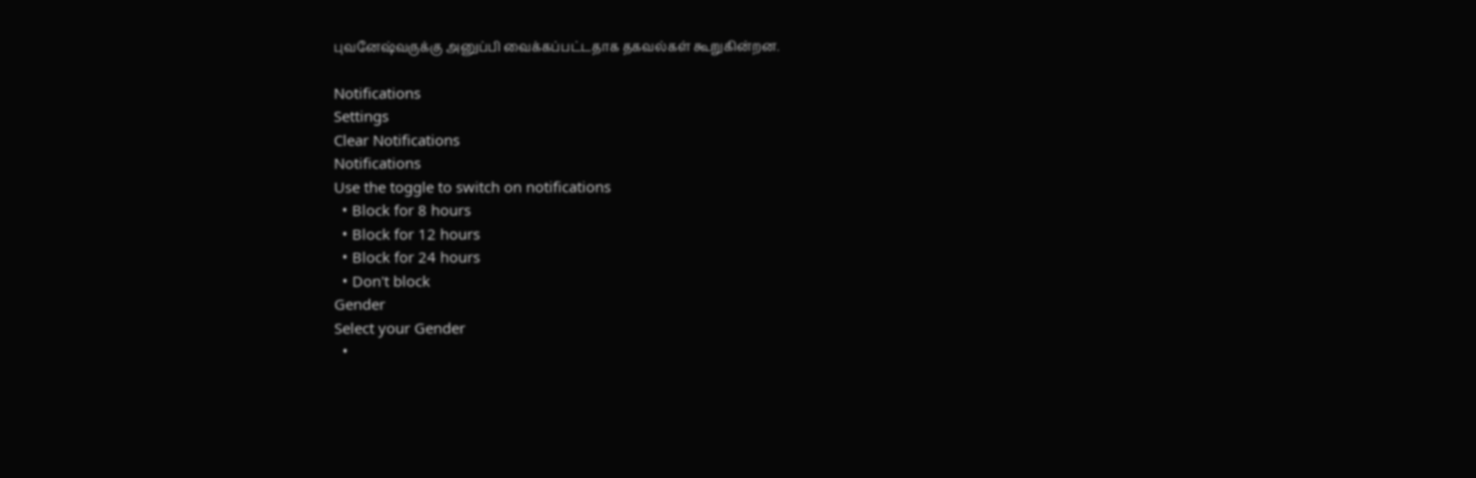புவனேஷ்வருக்கு அனுப்பி வைக்கப்பட்டதாக தகவல்கள் கூறுகின்றன.

Notifications
Settings
Clear Notifications
Notifications
Use the toggle to switch on notifications
  • Block for 8 hours
  • Block for 12 hours
  • Block for 24 hours
  • Don't block
Gender
Select your Gender
  •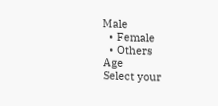Male
  • Female
  • Others
Age
Select your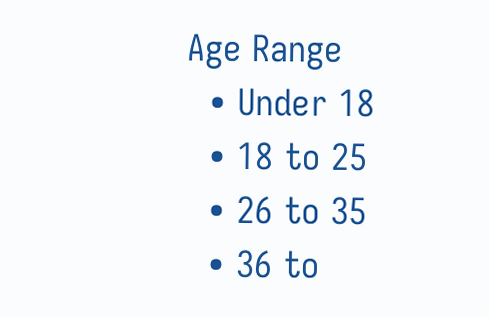Age Range
  • Under 18
  • 18 to 25
  • 26 to 35
  • 36 to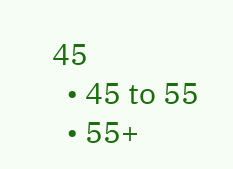45
  • 45 to 55
  • 55+